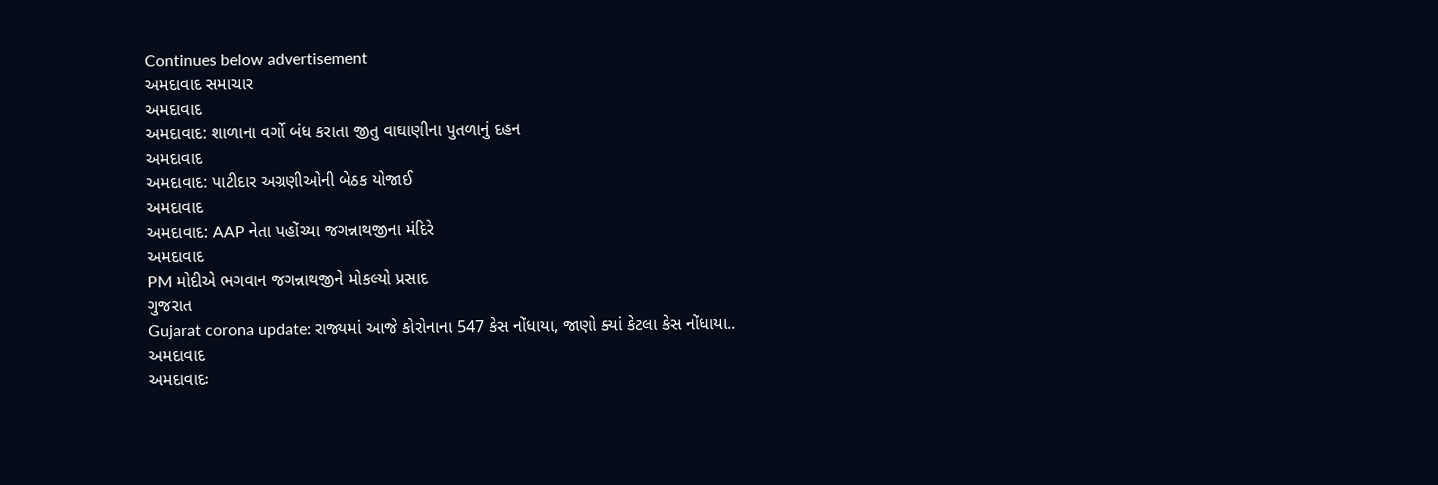Continues below advertisement
અમદાવાદ સમાચાર
અમદાવાદ
અમદાવાદ: શાળાના વર્ગો બંધ કરાતા જીતુ વાઘાણીના પુતળાનું દહન
અમદાવાદ
અમદાવાદ: પાટીદાર અગ્રણીઓની બેઠક યોજાઈ
અમદાવાદ
અમદાવાદ: AAP નેતા પહોંચ્યા જગન્નાથજીના મંદિરે
અમદાવાદ
PM મોદીએ ભગવાન જગન્નાથજીને મોકલ્યો પ્રસાદ
ગુજરાત
Gujarat corona update: રાજ્યમાં આજે કોરોનાના 547 કેસ નોંધાયા, જાણો ક્યાં કેટલા કેસ નોંધાયા..
અમદાવાદ
અમદાવાદઃ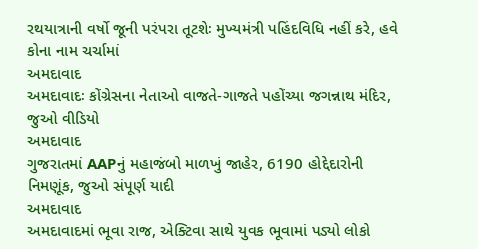રથયાત્રાની વર્ષો જૂની પરંપરા તૂટશેઃ મુખ્યમંત્રી પહિંદવિધિ નહીં કરે, હવે કોના નામ ચર્ચામાં
અમદાવાદ
અમદાવાદઃ કોંગ્રેસના નેતાઓ વાજતે-ગાજતે પહોંચ્યા જગન્નાથ મંદિર, જુઓ વીડિયો
અમદાવાદ
ગુજરાતમાં AAPનું મહાજંબો માળખું જાહેર, 6190 હોદ્દેદારોની નિમણૂંક, જુઓ સંપૂર્ણ યાદી
અમદાવાદ
અમદાવાદમાં ભૂવા રાજ, એક્ટિવા સાથે યુવક ભૂવામાં પડ્યો લોકો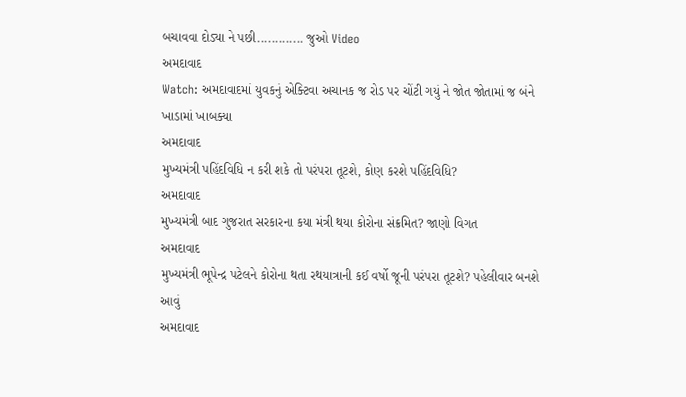બચાવવા દોડ્યા ને પછી............. જુઓ Video
અમદાવાદ
Watch: અમદાવાદમાં યુવકનું એક્ટિવા અચાનક જ રોડ પર ચોંટી ગયું ને જોત જોતામાં જ બંને ખાડામાં ખાબક્યા
અમદાવાદ
મુખ્યમંત્રી પહિંદવિધિ ન કરી શકે તો પરંપરા તૂટશે, કોણ કરશે પહિંદવિધિ?
અમદાવાદ
મુખ્યમંત્રી બાદ ગુજરાત સરકારના કયા મંત્રી થયા કોરોના સંક્રમિત? જાણો વિગત
અમદાવાદ
મુખ્યમંત્રી ભૂપેન્દ્ર પટેલને કોરોના થતા રથયાત્રાની કઈ વર્ષો જૂની પરંપરા તૂટશે? પહેલીવાર બનશે આવું
અમદાવાદ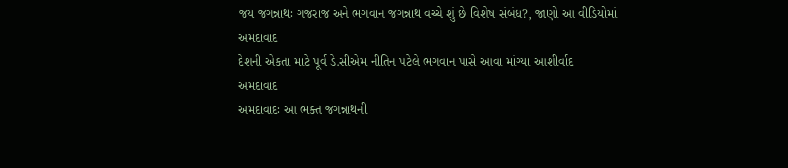જય જગન્નાથઃ ગજરાજ અને ભગવાન જગન્નાથ વચ્ચે શું છે વિશેષ સંબંધ?, જાણો આ વીડિયોમાં
અમદાવાદ
દેશની એકતા માટે પૂર્વ ડે.સીએમ નીતિન પટેલે ભગવાન પાસે આવા માંગ્યા આશીર્વાદ
અમદાવાદ
અમદાવાદઃ આ ભક્ત જગન્નાથની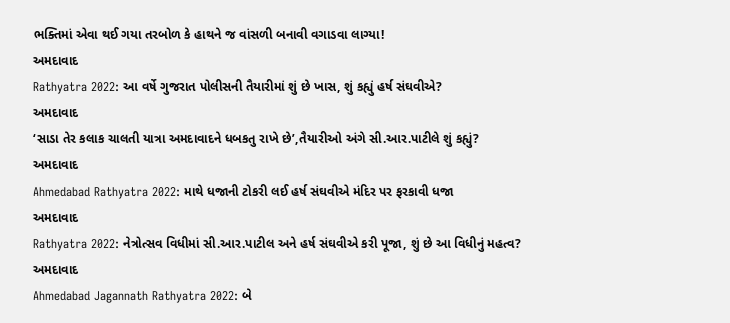ભક્તિમાં એવા થઈ ગયા તરબોળ કે હાથને જ વાંસળી બનાવી વગાડવા લાગ્યા!
અમદાવાદ
Rathyatra 2022: આ વર્ષે ગુજરાત પોલીસની તૈયારીમાં શું છે ખાસ, શું કહ્યું હર્ષ સંઘવીએ?
અમદાવાદ
‘સાડા તેર કલાક ચાલતી યાત્રા અમદાવાદને ધબકતુ રાખે છે’,તૈયારીઓ અંગે સી.આર.પાટીલે શું કહ્યું?
અમદાવાદ
Ahmedabad Rathyatra 2022: માથે ધજાની ટોકરી લઈ હર્ષ સંઘવીએ મંદિર પર ફરકાવી ધજા
અમદાવાદ
Rathyatra 2022: નેત્રોત્સવ વિધીમાં સી.આર.પાટીલ અને હર્ષ સંઘવીએ કરી પૂજા, શું છે આ વિધીનું મહત્વ?
અમદાવાદ
Ahmedabad Jagannath Rathyatra 2022: બે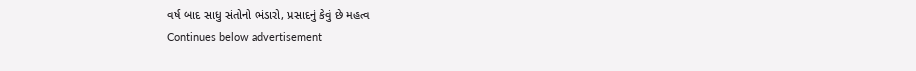વર્ષ બાદ સાધુ સંતોનો ભંડારો, પ્રસાદનું કેવું છે મહત્વ
Continues below advertisement